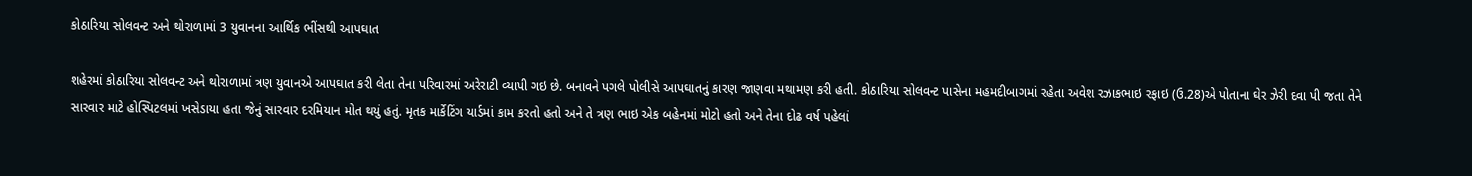કોઠારિયા સોલવન્ટ અને થોરાળામાં 3 યુવાનના આર્થિક ભીંસથી આપઘાત

શહેરમાં કોઠારિયા સોલવન્ટ અને થોરાળામાં ત્રણ યુવાનએ આપઘાત કરી લેતા તેના પરિવારમાં અરેરાટી વ્યાપી ગઇ છે. બનાવને પગલે પોલીસે આપઘાતનું કારણ જાણવા મથામણ કરી હતી. કોઠારિયા સોલવન્ટ પાસેના મહમદીબાગમાં રહેતા અવેશ રઝાકભાઇ રફાઇ (ઉ.28)એ પોતાના ઘેર ઝેરી દવા પી જતા તેને સારવાર માટે હોસ્પિટલમાં ખસેડાયા હતા જેનું સારવાર દરમિયાન મોત થયું હતું. મૃતક માર્કેટિંગ યાર્ડમાં કામ કરતો હતો અને તે ત્રણ ભાઇ એક બહેનમાં મોટો હતો અને તેના દોઢ વર્ષ પહેલાં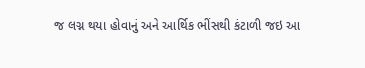જ લગ્ન થયા હોવાનું અને આર્થિક ભીંસથી કંટાળી જઇ આ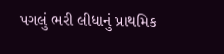પગલું ભરી લીધાનું પ્રાથમિક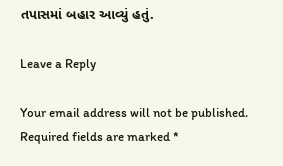તપાસમાં બહાર આવ્યું હતું.

Leave a Reply

Your email address will not be published. Required fields are marked *